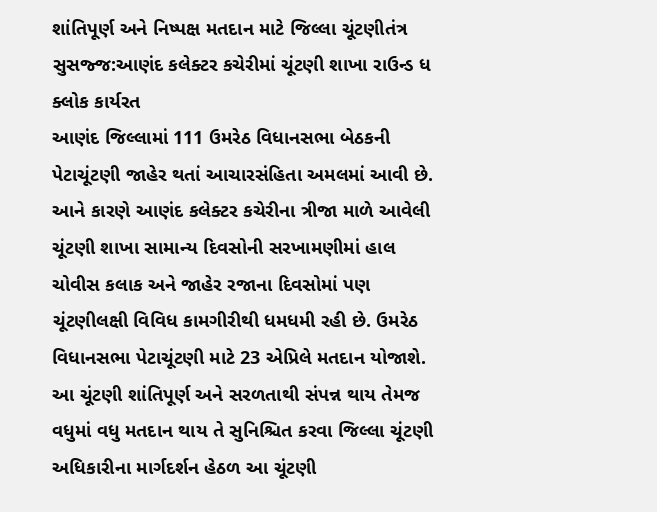શાંતિપૂર્ણ અને નિષ્પક્ષ મતદાન માટે જિલ્લા ચૂંટણીતંત્ર સુસજ્જ:આણંદ કલેક્ટર કચેરીમાં ચૂંટણી શાખા રાઉન્ડ ધ ક્લોક કાર્યરત
આણંદ જિલ્લામાં 111 ઉમરેઠ વિધાનસભા બેઠકની પેટાચૂંટણી જાહેર થતાં આચારસંહિતા અમલમાં આવી છે. આને કારણે આણંદ કલેક્ટર કચેરીના ત્રીજા માળે આવેલી ચૂંટણી શાખા સામાન્ય દિવસોની સરખામણીમાં હાલ ચોવીસ કલાક અને જાહેર રજાના દિવસોમાં પણ ચૂંટણીલક્ષી વિવિધ કામગીરીથી ધમધમી રહી છે. ઉમરેઠ વિધાનસભા પેટાચૂંટણી માટે 23 એપ્રિલે મતદાન યોજાશે. આ ચૂંટણી શાંતિપૂર્ણ અને સરળતાથી સંપન્ન થાય તેમજ વધુમાં વધુ મતદાન થાય તે સુનિશ્ચિત કરવા જિલ્લા ચૂંટણી અધિકારીના માર્ગદર્શન હેઠળ આ ચૂંટણી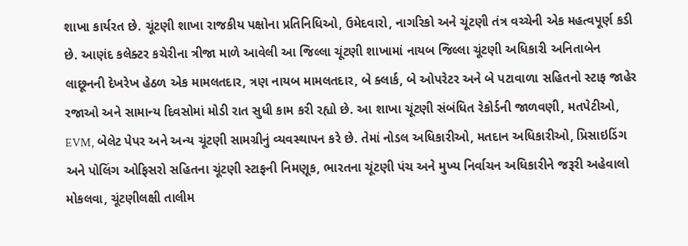શાખા કાર્યરત છે. ચૂંટણી શાખા રાજકીય પક્ષોના પ્રતિનિધિઓ, ઉમેદવારો, નાગરિકો અને ચૂંટણી તંત્ર વચ્ચેની એક મહત્વપૂર્ણ કડી છે. આણંદ કલેક્ટર કચેરીના ત્રીજા માળે આવેલી આ જિલ્લા ચૂંટણી શાખામાં નાયબ જિલ્લા ચૂંટણી અધિકારી અનિતાબેન લાછૂનની દેખરેખ હેઠળ એક મામલતદાર, ત્રણ નાયબ મામલતદાર, બે ક્લાર્ક, બે ઓપરેટર અને બે પટાવાળા સહિતનો સ્ટાફ જાહેર રજાઓ અને સામાન્ય દિવસોમાં મોડી રાત સુધી કામ કરી રહ્યો છે. આ શાખા ચૂંટણી સંબંધિત રેકોર્ડની જાળવણી, મતપેટીઓ, EVM, બેલેટ પેપર અને અન્ય ચૂંટણી સામગ્રીનું વ્યવસ્થાપન કરે છે. તેમાં નોડલ અધિકારીઓ, મતદાન અધિકારીઓ, પ્રિસાઇડિંગ અને પોલિંગ ઓફિસરો સહિતના ચૂંટણી સ્ટાફની નિમણૂક, ભારતના ચૂંટણી પંચ અને મુખ્ય નિર્વાચન અધિકારીને જરૂરી અહેવાલો મોકલવા, ચૂંટણીલક્ષી તાલીમ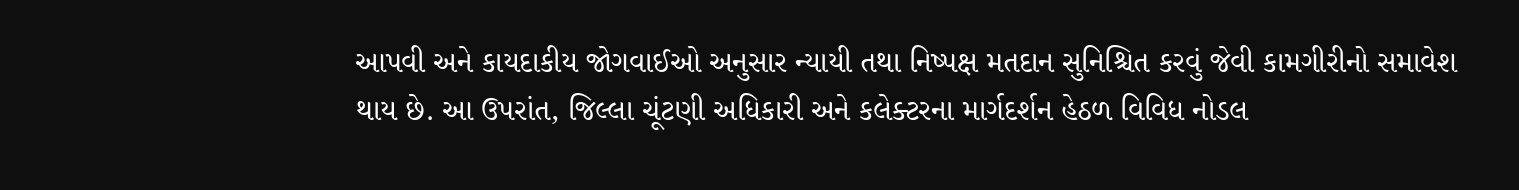આપવી અને કાયદાકીય જોગવાઈઓ અનુસાર ન્યાયી તથા નિષ્પક્ષ મતદાન સુનિશ્ચિત કરવું જેવી કામગીરીનો સમાવેશ થાય છે. આ ઉપરાંત, જિલ્લા ચૂંટણી અધિકારી અને કલેક્ટરના માર્ગદર્શન હેઠળ વિવિધ નોડલ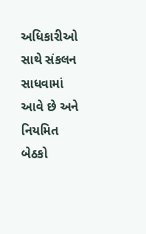અધિકારીઓ સાથે સંકલન સાધવામાં આવે છે અને નિયમિત બેઠકો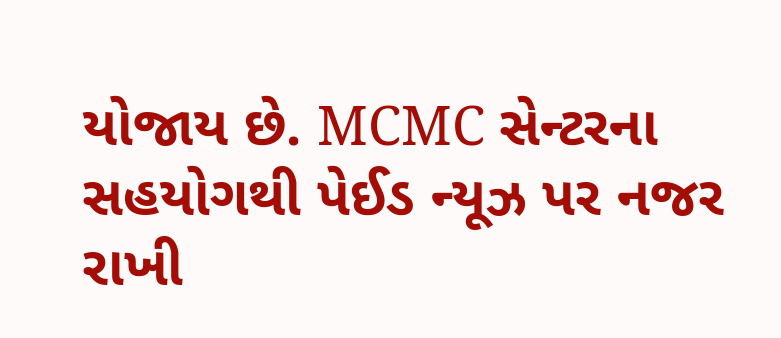યોજાય છે. MCMC સેન્ટરના સહયોગથી પેઈડ ન્યૂઝ પર નજર રાખી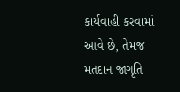કાર્યવાહી કરવામાં આવે છે, તેમજ મતદાન જાગૃતિ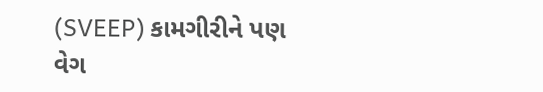(SVEEP) કામગીરીને પણ વેગ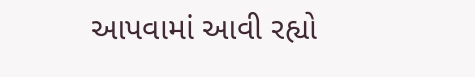આપવામાં આવી રહ્યો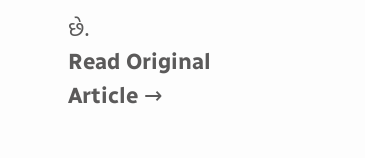છે.
Read Original Article →